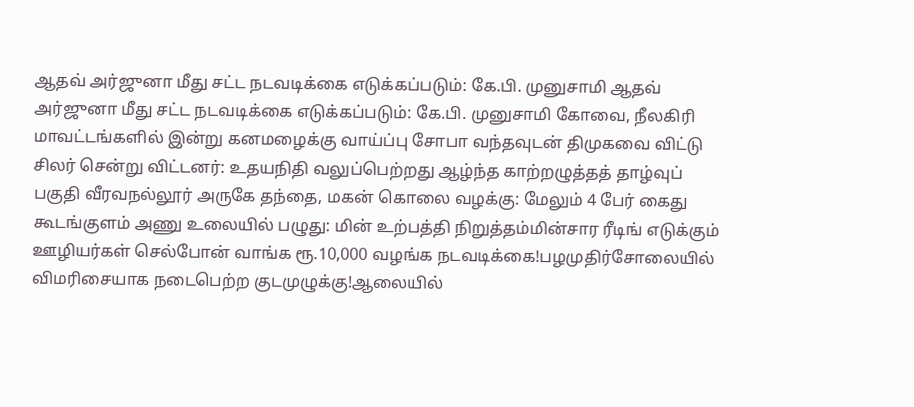ஆதவ் அர்ஜுனா மீது சட்ட நடவடிக்கை எடுக்கப்படும்: கே.பி. முனுசாமி ஆதவ் அர்ஜுனா மீது சட்ட நடவடிக்கை எடுக்கப்படும்: கே.பி. முனுசாமி கோவை, நீலகிரி மாவட்டங்களில் இன்று கனமழைக்கு வாய்ப்பு சோபா வந்தவுடன் திமுகவை விட்டு சிலர் சென்று விட்டனர்: உதயநிதி வலுப்பெற்றது ஆழ்ந்த காற்றழுத்தத் தாழ்வுப் பகுதி வீரவநல்லூர் அருகே தந்தை, மகன் கொலை வழக்கு: மேலும் 4 பேர் கைது கூடங்குளம் அணு உலையில் பழுது: மின் உற்பத்தி நிறுத்தம்மின்சார ரீடிங் எடுக்கும் ஊழியர்கள் செல்போன் வாங்க ரூ.10,000 வழங்க நடவடிக்கை!பழமுதிர்சோலையில் விமரிசையாக நடைபெற்ற குடமுழுக்கு!ஆலையில்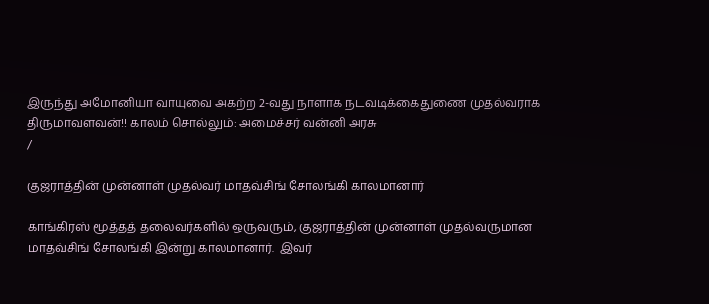இருந்து அமோனியா வாயுவை அகற்ற 2-வது நாளாக நடவடிக்கைதுணை முதல்வராக திருமாவளவன்!! காலம் சொல்லும்: அமைச்சர் வன்னி அரசு
/

குஜராத்தின் முன்னாள் முதல்வர் மாதவ்சிங் சோலங்கி காலமானார்

காங்கிரஸ் மூத்தத் தலைவர்களில் ஒருவரும், குஜராத்தின் முன்னாள் முதல்வருமான  மாதவ்சிங் சோலங்கி இன்று காலமானார்.  இவர்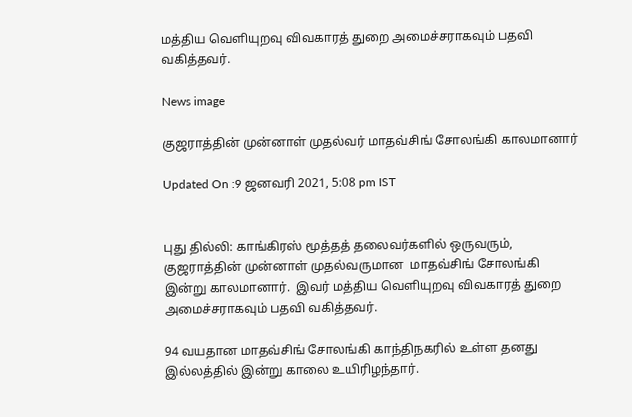மத்திய வெளியுறவு விவகாரத் துறை அமைச்சராகவும் பதவி வகித்தவர்.

News image

குஜராத்தின் முன்னாள் முதல்வர் மாதவ்சிங் சோலங்கி காலமானார்

Updated On :9 ஜனவரி 2021, 5:08 pm IST


புது தில்லி: காங்கிரஸ் மூத்தத் தலைவர்களில் ஒருவரும், குஜராத்தின் முன்னாள் முதல்வருமான  மாதவ்சிங் சோலங்கி இன்று காலமானார்.  இவர் மத்திய வெளியுறவு விவகாரத் துறை அமைச்சராகவும் பதவி வகித்தவர்.

94 வயதான மாதவ்சிங் சோலங்கி காந்திநகரில் உள்ள தனது இல்லத்தில் இன்று காலை உயிரிழந்தார்.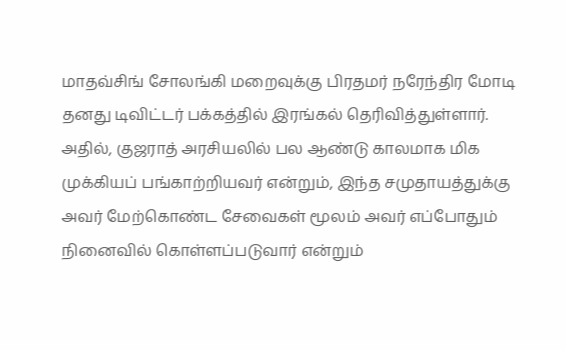மாதவ்சிங் சோலங்கி மறைவுக்கு பிரதமர் நரேந்திர மோடி தனது டிவிட்டர் பக்கத்தில் இரங்கல் தெரிவித்துள்ளார். அதில், குஜராத் அரசியலில் பல ஆண்டு காலமாக மிக முக்கியப் பங்காற்றியவர் என்றும், இந்த சமுதாயத்துக்கு அவர் மேற்கொண்ட சேவைகள் மூலம் அவர் எப்போதும் நினைவில் கொள்ளப்படுவார் என்றும்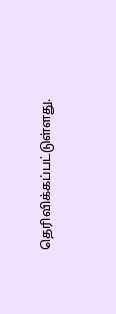தெரிவிக்கப்பட்டுள்ளது.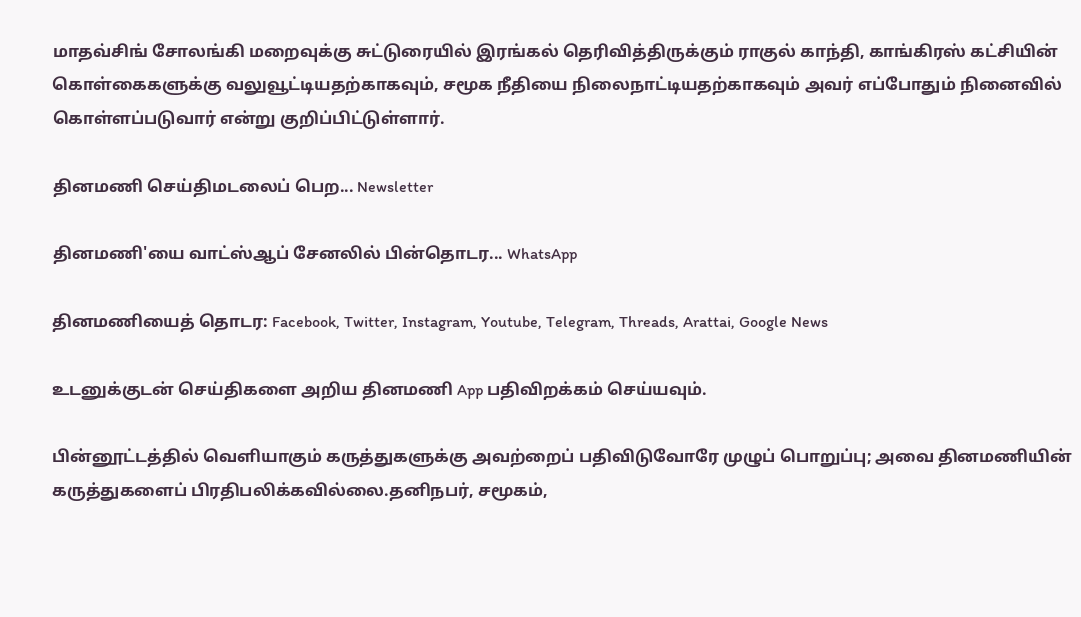மாதவ்சிங் சோலங்கி மறைவுக்கு சுட்டுரையில் இரங்கல் தெரிவித்திருக்கும் ராகுல் காந்தி, காங்கிரஸ் கட்சியின் கொள்கைகளுக்கு வலுவூட்டியதற்காகவும், சமூக நீதியை நிலைநாட்டியதற்காகவும் அவர் எப்போதும் நினைவில் கொள்ளப்படுவார் என்று குறிப்பிட்டுள்ளார்.

தினமணி செய்திமடலைப் பெற... Newsletter

தினமணி'யை வாட்ஸ்ஆப் சேனலில் பின்தொடர... WhatsApp

தினமணியைத் தொடர: Facebook, Twitter, Instagram, Youtube, Telegram, Threads, Arattai, Google News

உடனுக்குடன் செய்திகளை அறிய தினமணி App பதிவிறக்கம் செய்யவும்.

பின்னூட்டத்தில் வெளியாகும் கருத்துகளுக்கு அவற்றைப் பதிவிடுவோரே முழுப் பொறுப்பு; அவை தினமணியின் கருத்துகளைப் பிரதிபலிக்கவில்லை.தனிநபர், சமூகம்,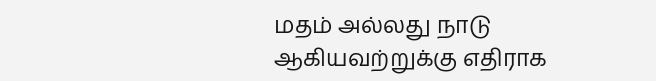மதம் அல்லது நாடு ஆகியவற்றுக்கு எதிராக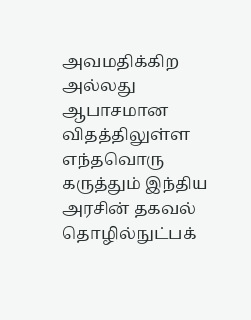அவமதிக்கிற அல்லது ஆபாசமான விதத்திலுள்ள எந்தவொரு கருத்தும் இந்திய அரசின் தகவல் தொழில்நுட்பக்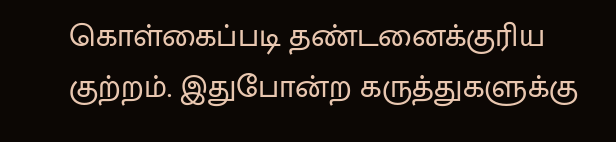கொள்கைப்படி தண்டனைக்குரிய குற்றம். இதுபோன்ற கருத்துகளுக்கு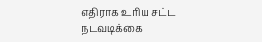எதிராக உரிய சட்ட நடவடிக்கை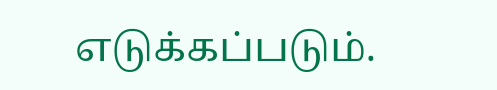எடுக்கப்படும்.